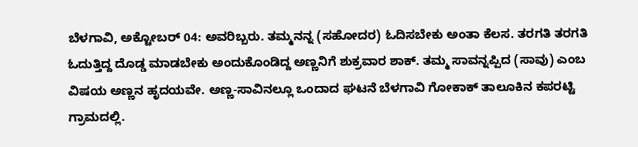ಬೆಳಗಾವಿ, ಅಕ್ಟೋಬರ್ 04: ಅವರಿಬ್ಬರು. ತಮ್ಮನನ್ನ (ಸಹೋದರ) ಓದಿಸಬೇಕು ಅಂತಾ ಕೆಲಸ. ತರಗತಿ ತರಗತಿ ಓದುತ್ತಿದ್ದ ದೊಡ್ಡ ಮಾಡಬೇಕು ಅಂದುಕೊಂಡಿದ್ದ ಅಣ್ಣನಿಗೆ ಶುಕ್ರವಾರ ಶಾಕ್. ತಮ್ಮ ಸಾವನ್ನಪ್ಪಿದ (ಸಾವು) ಎಂಬ ವಿಷಯ ಅಣ್ಣನ ಹೃದಯವೇ. ಅಣ್ಣ-ಸಾವಿನಲ್ಲೂ ಒಂದಾದ ಘಟನೆ ಬೆಳಗಾವಿ ಗೋಕಾಕ್ ತಾಲೂಕಿನ ಕಪರಟ್ಟಿ ಗ್ರಾಮದಲ್ಲಿ.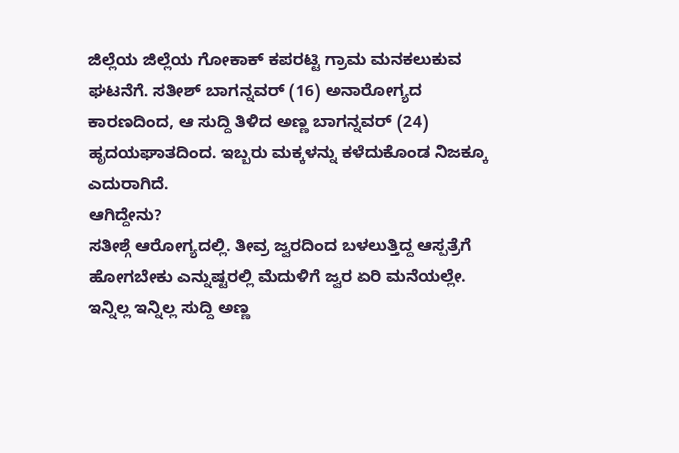ಜಿಲ್ಲೆಯ ಜಿಲ್ಲೆಯ ಗೋಕಾಕ್ ಕಪರಟ್ಟಿ ಗ್ರಾಮ ಮನಕಲುಕುವ ಘಟನೆಗೆ. ಸತೀಶ್ ಬಾಗನ್ನವರ್ (16) ಅನಾರೋಗ್ಯದ ಕಾರಣದಿಂದ, ಆ ಸುದ್ದಿ ತಿಳಿದ ಅಣ್ಣ ಬಾಗನ್ನವರ್ (24) ಹೃದಯಘಾತದಿಂದ. ಇಬ್ಬರು ಮಕ್ಕಳನ್ನು ಕಳೆದುಕೊಂಡ ನಿಜಕ್ಕೂ ಎದುರಾಗಿದೆ.
ಆಗಿದ್ದೇನು?
ಸತೀಶ್ಗೆ ಆರೋಗ್ಯದಲ್ಲಿ. ತೀವ್ರ ಜ್ವರದಿಂದ ಬಳಲುತ್ತಿದ್ದ ಆಸ್ಪತ್ರೆಗೆ ಹೋಗಬೇಕು ಎನ್ನುಷ್ಟರಲ್ಲಿ ಮೆದುಳಿಗೆ ಜ್ವರ ಏರಿ ಮನೆಯಲ್ಲೇ. ಇನ್ನಿಲ್ಲ ಇನ್ನಿಲ್ಲ ಸುದ್ದಿ ಅಣ್ಣ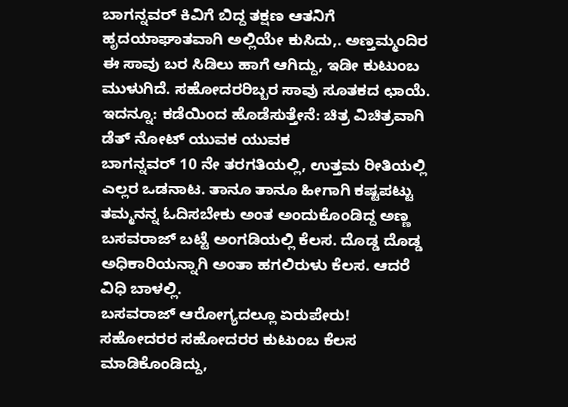ಬಾಗನ್ನವರ್ ಕಿವಿಗೆ ಬಿದ್ದ ತಕ್ಷಣ ಆತನಿಗೆ ಹೃದಯಾಘಾತವಾಗಿ ಅಲ್ಲಿಯೇ ಕುಸಿದು,. ಅಣ್ತಮ್ಮಂದಿರ ಈ ಸಾವು ಬರ ಸಿಡಿಲು ಹಾಗೆ ಆಗಿದ್ದು, ಇಡೀ ಕುಟುಂಬ ಮುಳುಗಿದೆ. ಸಹೋದರರಿಬ್ಬರ ಸಾವು ಸೂತಕದ ಛಾಯೆ.
ಇದನ್ನೂ: ಕಡೆಯಿಂದ ಹೊಡೆಸುತ್ತೇನೆ: ಚಿತ್ರ ವಿಚಿತ್ರವಾಗಿ ಡೆತ್ ನೋಟ್ ಯುವಕ ಯುವಕ
ಬಾಗನ್ನವರ್ 10 ನೇ ತರಗತಿಯಲ್ಲಿ, ಉತ್ತಮ ರೀತಿಯಲ್ಲಿ ಎಲ್ಲರ ಒಡನಾಟ. ತಾನೂ ತಾನೂ ಹೀಗಾಗಿ ಕಷ್ಟಪಟ್ಟು ತಮ್ಮನನ್ನ ಓದಿಸಬೇಕು ಅಂತ ಅಂದುಕೊಂಡಿದ್ದ ಅಣ್ಣ ಬಸವರಾಜ್ ಬಟ್ಟೆ ಅಂಗಡಿಯಲ್ಲಿ ಕೆಲಸ. ದೊಡ್ಡ ದೊಡ್ಡ ಅಧಿಕಾರಿಯನ್ನಾಗಿ ಅಂತಾ ಹಗಲಿರುಳು ಕೆಲಸ. ಆದರೆ ವಿಧಿ ಬಾಳಲ್ಲಿ.
ಬಸವರಾಜ್ ಆರೋಗ್ಯದಲ್ಲೂ ಏರುಪೇರು!
ಸಹೋದರರ ಸಹೋದರರ ಕುಟುಂಬ ಕೆಲಸ ಮಾಡಿಕೊಂಡಿದ್ದು,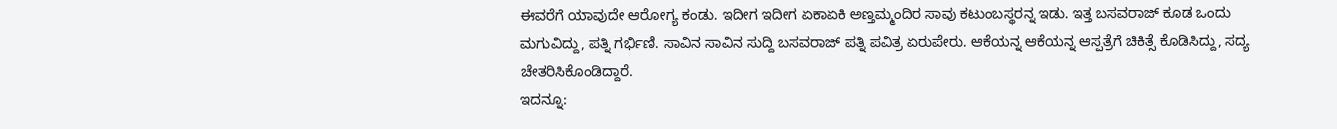ಈವರೆಗೆ ಯಾವುದೇ ಆರೋಗ್ಯ ಕಂಡು. ಇದೀಗ ಇದೀಗ ಏಕಾಏಕಿ ಅಣ್ತಮ್ಮಂದಿರ ಸಾವು ಕಟುಂಬಸ್ಥರನ್ನ ಇಡು. ಇತ್ತ ಬಸವರಾಜ್ ಕೂಡ ಒಂದು ಮಗುವಿದ್ದು, ಪತ್ನಿ ಗರ್ಭಿಣಿ. ಸಾವಿನ ಸಾವಿನ ಸುದ್ದಿ ಬಸವರಾಜ್ ಪತ್ನಿ ಪವಿತ್ರ ಏರುಪೇರು. ಆಕೆಯನ್ನ ಆಕೆಯನ್ನ ಆಸ್ಪತ್ರೆಗೆ ಚಿಕಿತ್ಸೆ ಕೊಡಿಸಿದ್ದು, ಸದ್ಯ ಚೇತರಿಸಿಕೊಂಡಿದ್ದಾರೆ.
ಇದನ್ನೂ: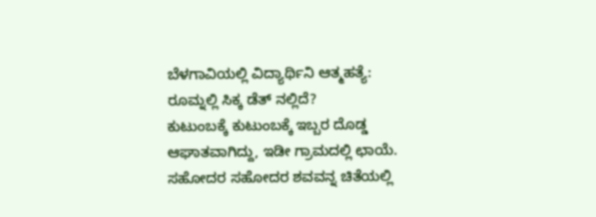ಬೆಳಗಾವಿಯಲ್ಲಿ ವಿದ್ಯಾರ್ಥಿನಿ ಆತ್ಮಹತ್ಯೆ: ರೂಮ್ನಲ್ಲಿ ಸಿಕ್ಕ ಡೆತ್ ನಲ್ಲಿದೆ?
ಕುಟುಂಬಕ್ಕೆ ಕುಟುಂಬಕ್ಕೆ ಇಬ್ಬರ ದೊಡ್ಡ ಆಘಾತವಾಗಿದ್ದು, ಇಡೀ ಗ್ರಾಮದಲ್ಲಿ ಛಾಯೆ. ಸಹೋದರ ಸಹೋದರ ಶವವನ್ನ ಚಿತೆಯಲ್ಲಿ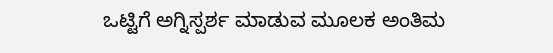ಒಟ್ಟಿಗೆ ಅಗ್ನಿಸ್ಪರ್ಶ ಮಾಡುವ ಮೂಲಕ ಅಂತಿಮ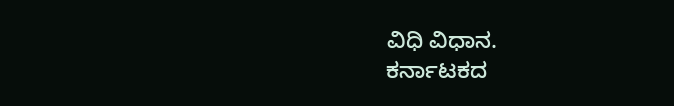ವಿಧಿ ವಿಧಾನ.
ಕರ್ನಾಟಕದ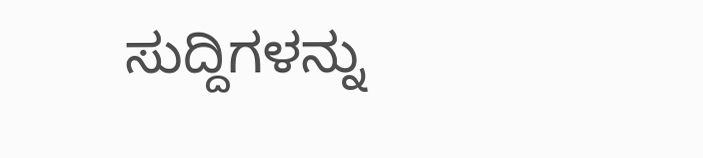ಸುದ್ದಿಗಳನ್ನು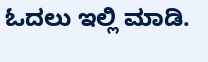ಓದಲು ಇಲ್ಲಿ ಮಾಡಿ.